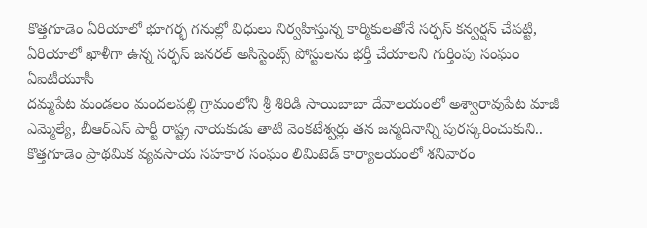కొత్తగూడెం ఏరియాలో భూగర్భ గనుల్లో విధులు నిర్వహిస్తున్న కార్మికులతోనే సర్ఫస్ కన్వర్షన్ చేపట్టి, ఏరియాలో ఖాళీగా ఉన్న సర్ఫస్ జనరల్ అసిస్టెంట్స్ పోస్టులను భర్తీ చేయాలని గుర్తింపు సంఘం ఏఐటీయూసీ
దమ్మపేట మండలం మందలపల్లి గ్రామంలోని శ్రీ శిరిడి సాయిబాబా దేవాలయంలో అశ్వారావుపేట మాజీ ఎమ్మెల్యే, బీఆర్ఎస్ పార్టీ రాష్ట్ర నాయకుడు తాటి వెంకటేశ్వర్లు తన జన్మదినాన్ని పురస్కరించుకుని..
కొత్తగూడెం ప్రాథమిక వ్యవసాయ సహకార సంఘం లిమిటెడ్ కార్యాలయంలో శనివారం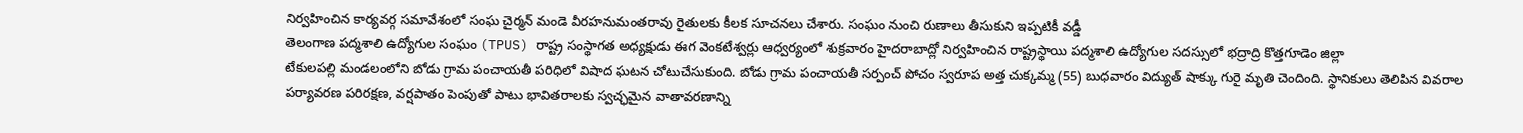నిర్వహించిన కార్యవర్గ సమావేశంలో సంఘ చైర్మన్ మండె వీరహనుమంతరావు రైతులకు కీలక సూచనలు చేశారు. సంఘం నుంచి రుణాలు తీసుకుని ఇప్పటికీ వడ్డీ
తెలంగాణ పద్మశాలి ఉద్యోగుల సంఘం (TPUS) రాష్ట్ర సంస్థాగత అధ్యక్షుడు ఈగ వెంకటేశ్వర్లు ఆధ్వర్యంలో శుక్రవారం హైదరాబాద్లో నిర్వహించిన రాష్ట్రస్థాయి పద్మశాలి ఉద్యోగుల సదస్సులో భద్రాద్రి కొత్తగూడెం జిల్లా
టేకులపల్లి మండలంలోని బోడు గ్రామ పంచాయతీ పరిధిలో విషాద ఘటన చోటుచేసుకుంది. బోడు గ్రామ పంచాయతీ సర్పంచ్ పోచం స్వరూప అత్త చుక్కమ్మ (55) బుధవారం విద్యుత్ షాక్కు గురై మృతి చెందింది. స్థానికులు తెలిపిన వివరాల
పర్యావరణ పరిరక్షణ, వర్షపాతం పెంపుతో పాటు భావితరాలకు స్వచ్ఛమైన వాతావరణాన్ని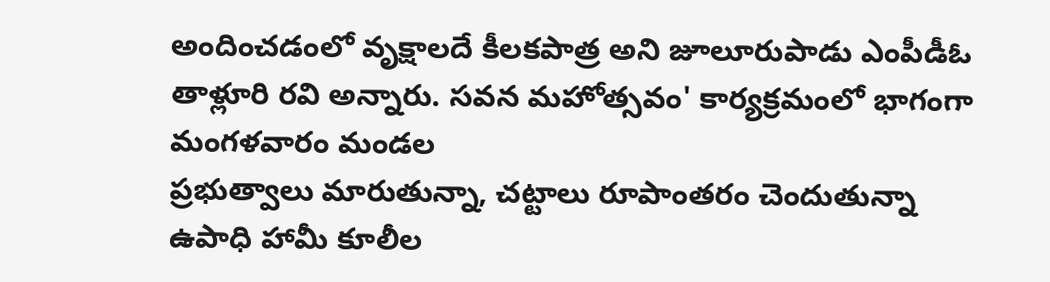అందించడంలో వృక్షాలదే కీలకపాత్ర అని జూలూరుపాడు ఎంపీడీఓ తాళ్లూరి రవి అన్నారు. సవన మహోత్సవం' కార్యక్రమంలో భాగంగా మంగళవారం మండల
ప్రభుత్వాలు మారుతున్నా, చట్టాలు రూపాంతరం చెందుతున్నా ఉపాధి హామీ కూలీల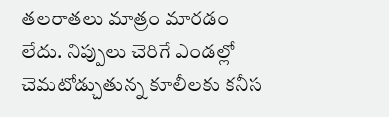తలరాతలు మాత్రం మారడం లేదు. నిప్పులు చెరిగే ఎండల్లో చెమటోడ్చుతున్న కూలీలకు కనీస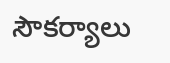సౌకర్యాలు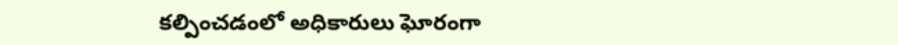కల్పించడంలో అధికారులు ఘోరంగా